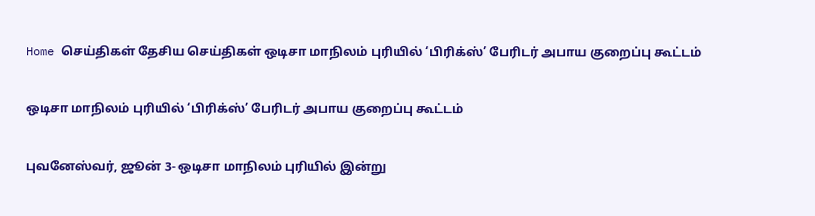Home செய்திகள் தேசிய செய்திகள் ஒடிசா மாநிலம் புரியில் ‘பிரிக்ஸ்’ பேரிடர் அபாய குறைப்பு கூட்டம்

ஒடிசா மாநிலம் புரியில் ‘பிரிக்ஸ்’ பேரிடர் அபாய குறைப்பு கூட்டம்

புவனேஸ்வர், ஜூன் 3- ஒடிசா மாநிலம் புரியில் இன்று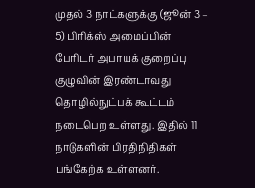முதல் 3 நாட்களுக்கு (ஜூன் 3 – 5) பிரிக்ஸ் அமைப்பின் பேரிடர் அபாயக் குறைப்பு குழுவின் இரண்டாவது தொழில்நுட்பக் கூட்டம் நடைபெற உள்ளது. இதில் 11 நாடுகளின் பிரதிநிதிகள் பங்கேற்க உள்ளனர்.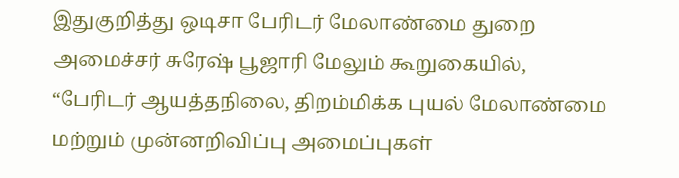இதுகுறித்து ஒடிசா பேரிடர் மேலாண்மை துறை அமைச்சர் சுரேஷ் பூஜாரி மேலும் கூறுகையில், “பேரிடர் ஆயத்தநிலை, திறம்மிக்க புயல் மேலாண்மை மற்றும் முன்னறிவிப்பு அமைப்புகள்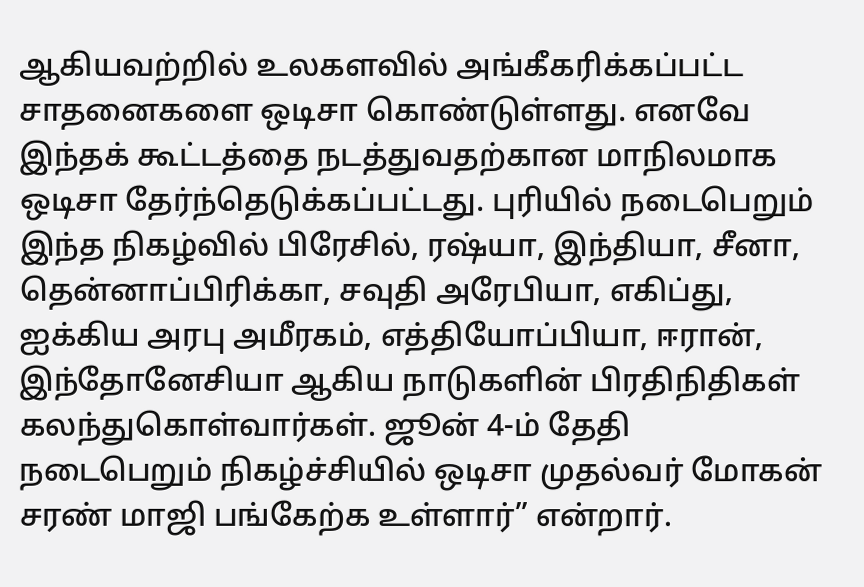ஆகியவற்றில் உலகளவில் அங்கீகரிக்கப்பட்ட சாதனைகளை ஒடிசா கொண்டுள்ளது. எனவே இந்தக் கூட்டத்தை நடத்துவதற்கான மாநிலமாக ஒடிசா தேர்ந்தெடுக்கப்பட்டது. புரியில் நடைபெறும் இந்த நிகழ்வில் பிரேசில், ரஷ்யா, இந்தியா, சீனா, தென்னாப்பிரிக்கா, சவுதி அரேபியா, எகிப்து, ஐக்கிய அரபு அமீரகம், எத்தியோப்பியா, ஈரான், இந்தோனேசியா ஆகிய நாடுகளின் பிரதிநிதிகள் கலந்துகொள்வார்கள். ஜூன் 4-ம் தேதி நடைபெறும் நிகழ்ச்சியில் ஒடிசா முதல்வர் மோகன் சரண் மாஜி பங்கேற்க உள்ளார்” என்றார்.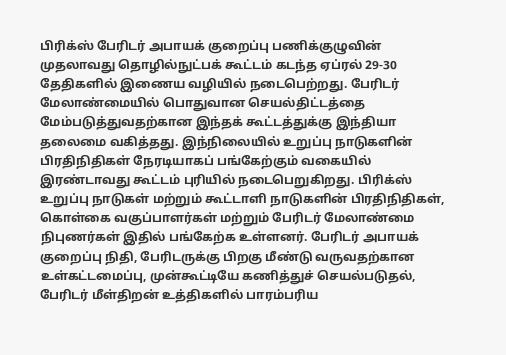பிரிக்ஸ் பேரிடர் அபாயக் குறைப்பு பணிக்குழுவின் முதலாவது தொழில்நுட்பக் கூட்டம் கடந்த ஏப்ரல் 29-30 தேதிகளில் இணைய வழியில் நடைபெற்றது. பேரிடர் மேலாண்மையில் பொதுவான செயல்திட்டத்தை மேம்படுத்துவதற்கான இந்தக் கூட்டத்துக்கு இந்தியா தலைமை வகித்தது. இந்நிலையில் உறுப்பு நாடுகளின் பிரதிநிதிகள் நேரடியாகப் பங்கேற்கும் வகையில் இரண்டாவது கூட்டம் புரியில் நடைபெறுகிறது. பிரிக்ஸ் உறுப்பு நாடுகள் மற்றும் கூட்டாளி நாடுகளின் பிரதிநிதிகள், கொள்கை வகுப்பாளர்கள் மற்றும் பேரிடர் மேலாண்மை நிபுணர்கள் இதில் பங்கேற்க உள்ளனர். பேரிடர் அபாயக் குறைப்பு நிதி, பேரிடருக்கு பிறகு மீண்டு வருவதற்கான உள்கட்டமைப்பு, முன்கூட்டியே கணித்துச் செயல்படுதல், பேரிடர் மீள்திறன் உத்திகளில் பாரம்பரிய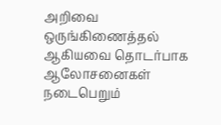அறிவை ஒருங்கிணைத்தல் ஆகியவை தொடர்பாக ஆலோசனைகள் நடைபெறும்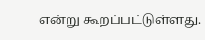என்று கூறப்பட்டுள்ளது.